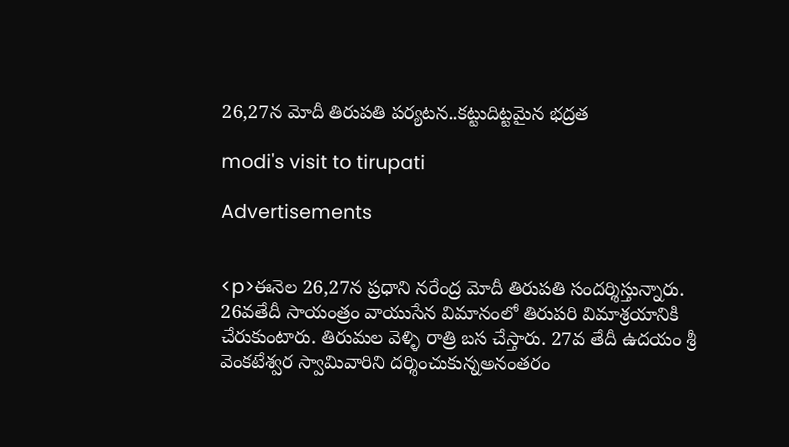26,27న మోదీ తిరుపతి పర్యటన..కట్టుదిట్టమైన భద్రత

modi's visit to tirupati

Advertisements


<p>ఈనెల 26,27న ప్రధాని నరేంద్ర మోదీ తిరుపతి సందర్శిస్తున్నారు. 26వతేదీ సాయంత్రం వాయుసేన విమానంలో తిరుపరి విమాశ్రయానికి చేరుకుంటారు. తిరుమల వెళ్ళి రాత్రి బస చేస్తారు. 27వ తేదీ ఉదయం శ్రీ వెంకటేశ్వర స్వామివారిని దర్శించుకున్నఅనంతరం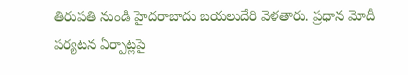తిరుపతి నుండి హైదరాబాదు బయలుదేరి వెళతారు. ప్రధాన మోదీ పర్యటన ఏర్పాట్లపై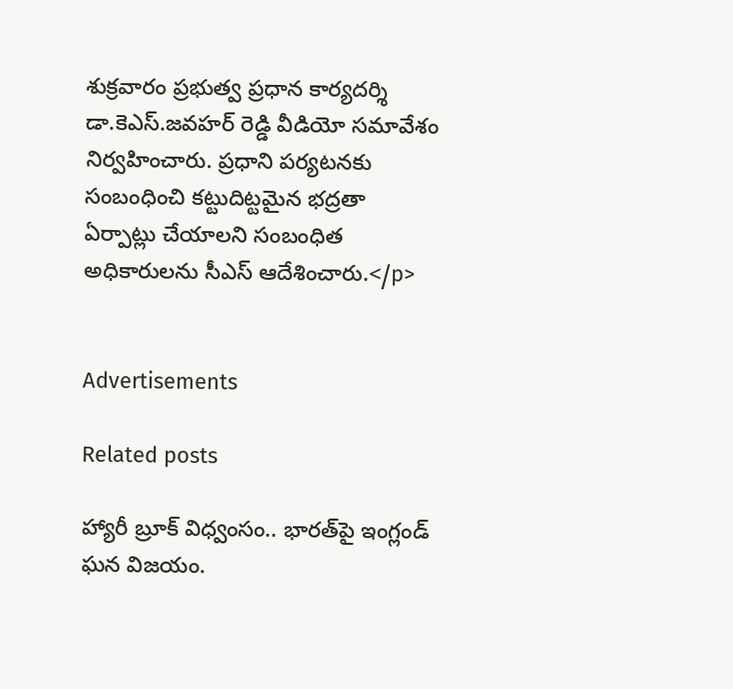శుక్రవారం ప్రభుత్వ ప్రధాన కార్యదర్శి డా.కెఎస్.జవహర్ రెడ్డి వీడియో సమావేశం నిర్వహించారు. ప్రధాని పర్యటనకు సంబంధించి కట్టుదిట్టమైన భద్రతా ఏర్పాట్లు చేయాలని సంబంధిత అధికారులను సీఎస్ ఆదేశించారు.</p>


Advertisements

Related posts

హ్యారీ బ్రూక్ విధ్వంసం.. భారత్‌పై ఇంగ్లండ్ ఘన విజయం.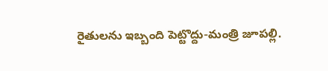రైతులను ఇబ్బంది పెట్టొద్దు-మంత్రి జూపల్లి.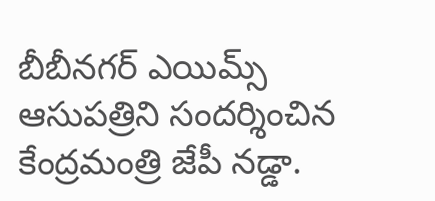బీబీనగర్ ఎయిమ్స్ ఆసుపత్రిని సందర్శించిన కేంద్రమంత్రి జేపీ నడ్డా.